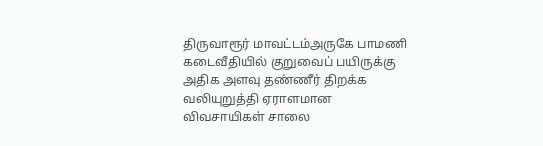திருவாரூர் மாவட்டம்அருகே பாமணி கடைவீதியில் குறுவைப் பயிருக்கு அதிக அளவு தண்ணீர் திறக்க வலியுறுத்தி ஏராளமான விவசாயிகள் சாலை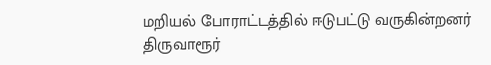மறியல் போராட்டத்தில் ஈடுபட்டு வருகின்றனர்
திருவாரூர்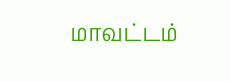மாவட்டம்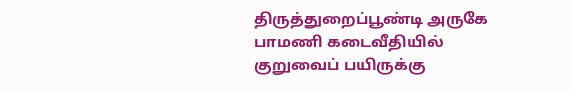திருத்துறைப்பூண்டி அருகே பாமணி கடைவீதியில் குறுவைப் பயிருக்கு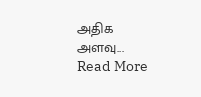அதிக அளவு...
Read More